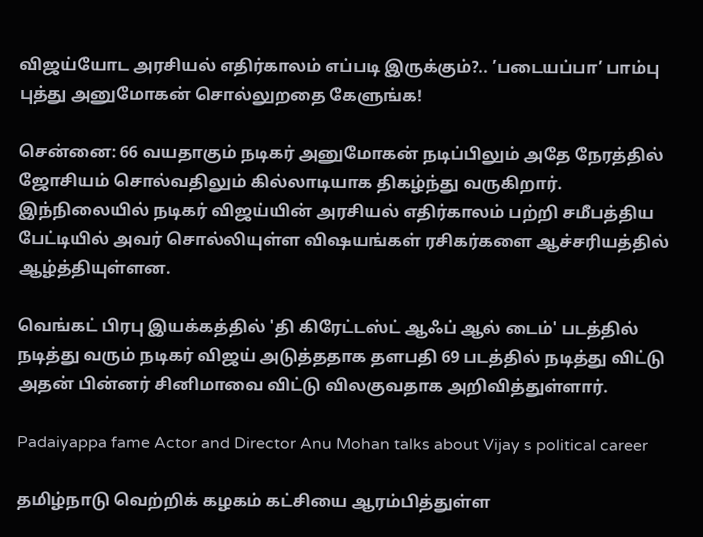விஜய்யோட அரசியல் எதிர்காலம் எப்படி இருக்கும்?.. ’படையப்பா’ பாம்பு புத்து அனுமோகன் சொல்லுறதை கேளுங்க!

சென்னை: 66 வயதாகும் நடிகர் அனுமோகன் நடிப்பிலும் அதே நேரத்தில் ஜோசியம் சொல்வதிலும் கில்லாடியாக திகழ்ந்து வருகிறார். இந்நிலையில் நடிகர் விஜய்யின் அரசியல் எதிர்காலம் பற்றி சமீபத்திய பேட்டியில் அவர் சொல்லியுள்ள விஷயங்கள் ரசிகர்களை ஆச்சரியத்தில் ஆழ்த்தியுள்ளன.

வெங்கட் பிரபு இயக்கத்தில் 'தி கிரேட்டஸ்ட் ஆஃப் ஆல் டைம்' படத்தில் நடித்து வரும் நடிகர் விஜய் அடுத்ததாக தளபதி 69 படத்தில் நடித்து விட்டு அதன் பின்னர் சினிமாவை விட்டு விலகுவதாக அறிவித்துள்ளார்.

Padaiyappa fame Actor and Director Anu Mohan talks about Vijay s political career

தமிழ்நாடு வெற்றிக் கழகம் கட்சியை ஆரம்பித்துள்ள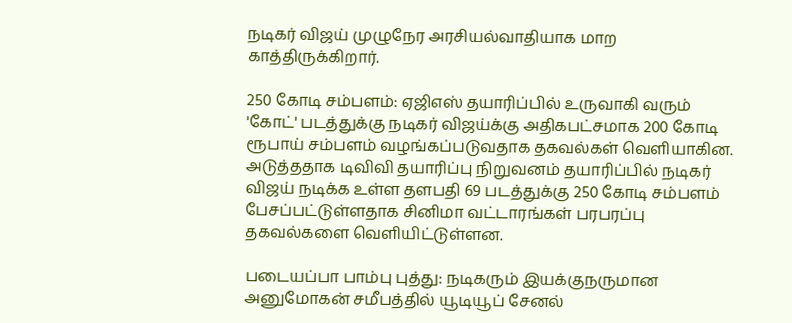நடிகர் விஜய் முழுநேர அரசியல்வாதியாக மாற காத்திருக்கிறார்.

250 கோடி சம்பளம்: ஏஜிஎஸ் தயாரிப்பில் உருவாகி வரும் 'கோட்' படத்துக்கு நடிகர் விஜய்க்கு அதிகபட்சமாக 200 கோடி ரூபாய் சம்பளம் வழங்கப்படுவதாக தகவல்கள் வெளியாகின. அடுத்ததாக டிவிவி தயாரிப்பு நிறுவனம் தயாரிப்பில் நடிகர் விஜய் நடிக்க உள்ள தளபதி 69 படத்துக்கு 250 கோடி சம்பளம் பேசப்பட்டுள்ளதாக சினிமா வட்டாரங்கள் பரபரப்பு தகவல்களை வெளியிட்டுள்ளன.

படையப்பா பாம்பு புத்து: நடிகரும் இயக்குநருமான அனுமோகன் சமீபத்தில் யூடியூப் சேனல்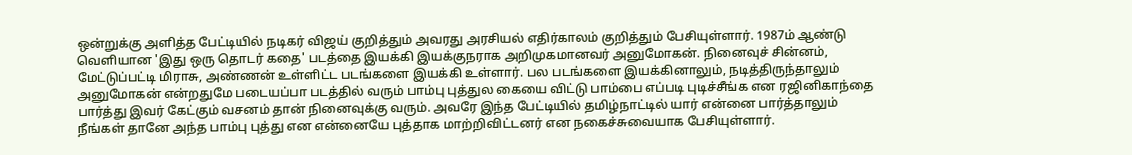ஒன்றுக்கு அளித்த பேட்டியில் நடிகர் விஜய் குறித்தும் அவரது அரசியல் எதிர்காலம் குறித்தும் பேசியுள்ளார். 1987ம் ஆண்டு வெளியான 'இது ஒரு தொடர் கதை' படத்தை இயக்கி இயக்குநராக அறிமுகமானவர் அனுமோகன். நினைவுச் சின்னம், மேட்டுப்பட்டி மிராசு, அண்ணன் உள்ளிட்ட படங்களை இயக்கி உள்ளார். பல படங்களை இயக்கினாலும், நடித்திருந்தாலும் அனுமோகன் என்றதுமே படையப்பா படத்தில் வரும் பாம்பு புத்துல கையை விட்டு பாம்பை எப்படி புடிச்சீங்க என ரஜினிகாந்தை பார்த்து இவர் கேட்கும் வசனம் தான் நினைவுக்கு வரும். அவரே இந்த பேட்டியில் தமிழ்நாட்டில் யார் என்னை பார்த்தாலும் நீங்கள் தானே அந்த பாம்பு புத்து என என்னையே புத்தாக மாற்றிவிட்டனர் என நகைச்சுவையாக பேசியுள்ளார்.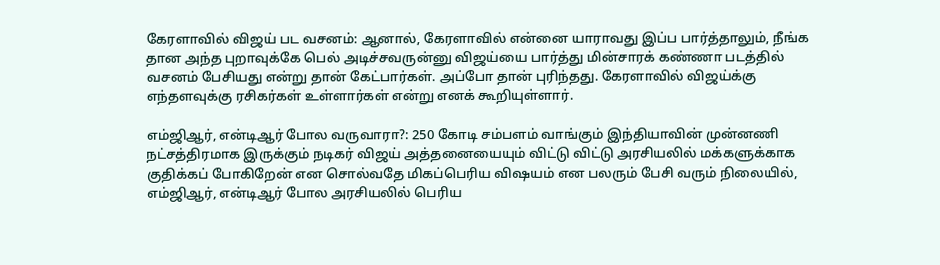கேரளாவில் விஜய் பட வசனம்: ஆனால், கேரளாவில் என்னை யாராவது இப்ப பார்த்தாலும், நீங்க தான அந்த புறாவுக்கே பெல் அடிச்சவருன்னு விஜய்யை பார்த்து மின்சாரக் கண்ணா படத்தில் வசனம் பேசியது என்று தான் கேட்பார்கள். அப்போ தான் புரிந்தது. கேரளாவில் விஜய்க்கு எந்தளவுக்கு ரசிகர்கள் உள்ளார்கள் என்று எனக் கூறியுள்ளார்.

எம்ஜிஆர், என்டிஆர் போல வருவாரா?: 250 கோடி சம்பளம் வாங்கும் இந்தியாவின் முன்னணி நட்சத்திரமாக இருக்கும் நடிகர் விஜய் அத்தனையையும் விட்டு விட்டு அரசியலில் மக்களுக்காக குதிக்கப் போகிறேன் என சொல்வதே மிகப்பெரிய விஷயம் என பலரும் பேசி வரும் நிலையில், எம்ஜிஆர், என்டிஆர் போல அரசியலில் பெரிய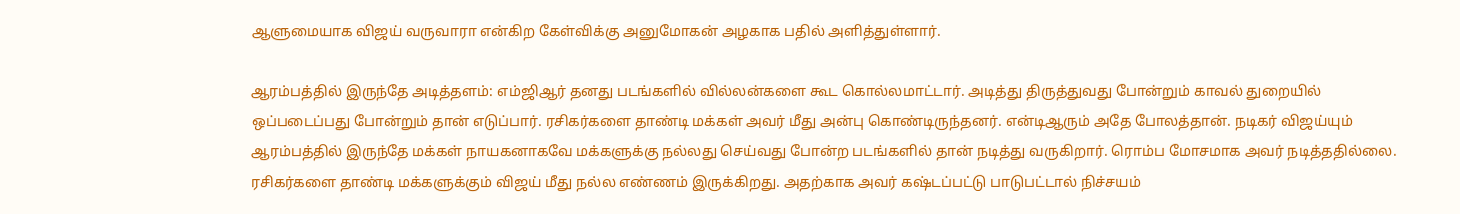ஆளுமையாக விஜய் வருவாரா என்கிற கேள்விக்கு அனுமோகன் அழகாக பதில் அளித்துள்ளார்.

ஆரம்பத்தில் இருந்தே அடித்தளம்: எம்ஜிஆர் தனது படங்களில் வில்லன்களை கூட கொல்லமாட்டார். அடித்து திருத்துவது போன்றும் காவல் துறையில் ஒப்படைப்பது போன்றும் தான் எடுப்பார். ரசிகர்களை தாண்டி மக்கள் அவர் மீது அன்பு கொண்டிருந்தனர். என்டிஆரும் அதே போலத்தான். நடிகர் விஜய்யும் ஆரம்பத்தில் இருந்தே மக்கள் நாயகனாகவே மக்களுக்கு நல்லது செய்வது போன்ற படங்களில் தான் நடித்து வருகிறார். ரொம்ப மோசமாக அவர் நடித்ததில்லை. ரசிகர்களை தாண்டி மக்களுக்கும் விஜய் மீது நல்ல எண்ணம் இருக்கிறது. அதற்காக அவர் கஷ்டப்பட்டு பாடுபட்டால் நிச்சயம்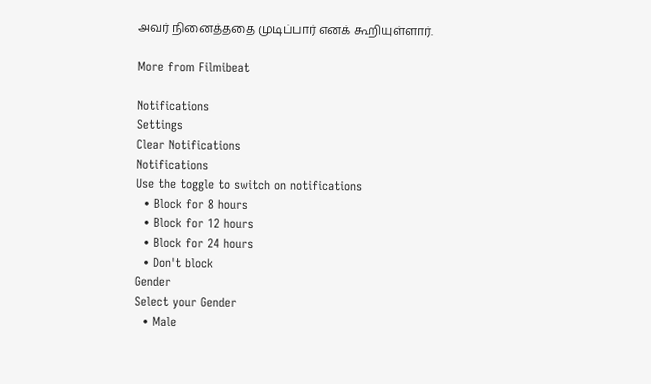அவர் நினைத்ததை முடிப்பார் எனக் கூறியுள்ளார்.

More from Filmibeat

Notifications
Settings
Clear Notifications
Notifications
Use the toggle to switch on notifications
  • Block for 8 hours
  • Block for 12 hours
  • Block for 24 hours
  • Don't block
Gender
Select your Gender
  • Male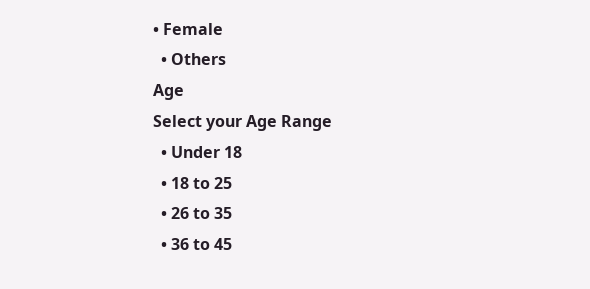• Female
  • Others
Age
Select your Age Range
  • Under 18
  • 18 to 25
  • 26 to 35
  • 36 to 45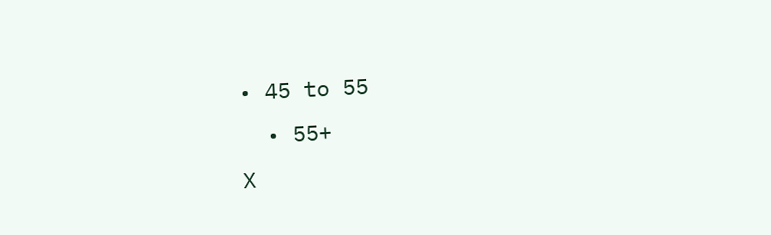• 45 to 55
  • 55+
X